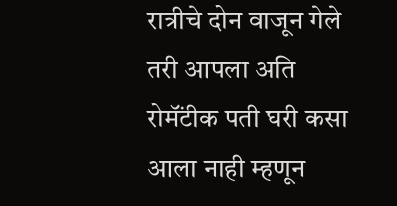रात्रीचे दोन वाजून गेले तरी आपला अति रोमॅंटीक पती घरी कसा आला नाही म्हणून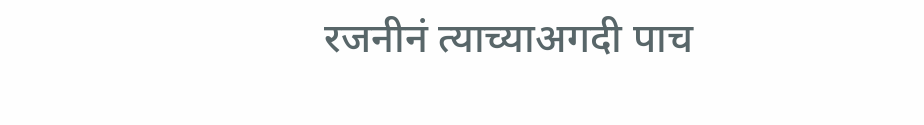रजनीनं त्याच्याअगदी पाच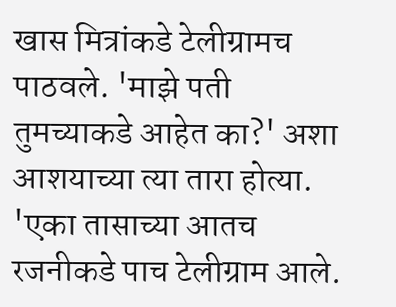खास मित्रांकडे टेलीग्रामच पाठवले. 'माझे पती तुमच्याकडे आहेत का?' अशा आशयाच्या त्या तारा होत्या. 'एका तासाच्या आतच रजनीकडे पाच टेलीग्राम आले.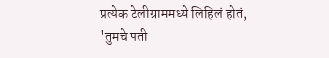प्रत्येक टेलीग्राममध्ये लिहिलं होतं, 'तुमचे पती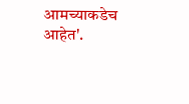आमच्याकडेच आहेत'.